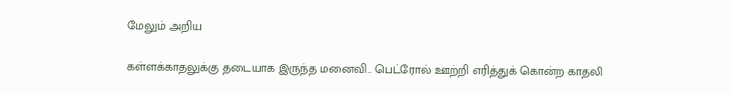மேலும் அறிய

கள்ளக்காதலுக்கு தடையாக இருந்த மனைவி.. பெட்ரோல் ஊற்றி எரித்துக் கொன்ற காதலி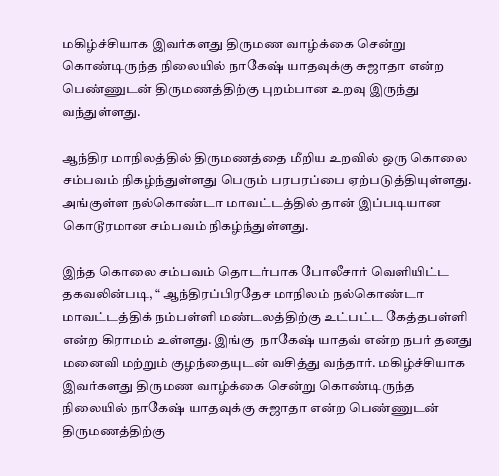மகிழ்ச்சியாக இவர்களது திருமண வாழ்க்கை சென்று கொண்டிருந்த நிலையில் நாகேஷ் யாதவுக்கு சுஜாதா என்ற பெண்ணுடன் திருமணத்திற்கு புறம்பான உறவு இருந்து வந்துள்ளது.

ஆந்திர மாநிலத்தில் திருமணத்தை மீறிய உறவில் ஒரு கொலை சம்பவம் நிகழ்ந்துள்ளது பெரும் பரபரப்பை ஏற்படுத்தியுள்ளது. அங்குள்ள நல்கொண்டா மாவட்டத்தில் தான் இப்படியான கொடூரமான சம்பவம் நிகழ்ந்துள்ளது.

இந்த கொலை சம்பவம் தொடர்பாக போலீசார் வெளியிட்ட தகவலின்படி, “ ஆந்திரப்பிரதேச மாநிலம் நல்கொண்டா மாவட்டத்திக் நம்பள்ளி மண்டலத்திற்கு உட்பட்ட கேத்தபள்ளி என்ற கிராமம் உள்ளது. இங்கு  நாகேஷ் யாதவ் என்ற நபர் தனது மனைவி மற்றும் குழந்தையுடன் வசித்து வந்தார். மகிழ்ச்சியாக இவர்களது திருமண வாழ்க்கை சென்று கொண்டிருந்த நிலையில் நாகேஷ் யாதவுக்கு சுஜாதா என்ற பெண்ணுடன் திருமணத்திற்கு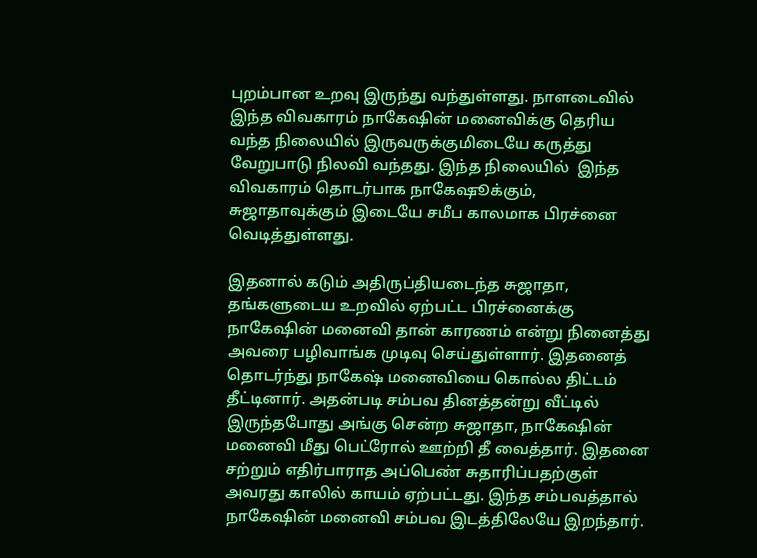புறம்பான உறவு இருந்து வந்துள்ளது. நாளடைவில் இந்த விவகாரம் நாகேஷின் மனைவிக்கு தெரிய வந்த நிலையில் இருவருக்குமிடையே கருத்து வேறுபாடு நிலவி வந்தது. இந்த நிலையில்  இந்த விவகாரம் தொடர்பாக நாகேஷூக்கும், சுஜாதாவுக்கும் இடையே சமீப காலமாக பிரச்னை வெடித்துள்ளது.

இதனால் கடும் அதிருப்தியடைந்த சுஜாதா, தங்களுடைய உறவில் ஏற்பட்ட பிரச்னைக்கு  நாகேஷின் மனைவி தான் காரணம் என்று நினைத்து அவரை பழிவாங்க முடிவு செய்துள்ளார். இதனைத் தொடர்ந்து நாகேஷ் மனைவியை கொல்ல திட்டம் தீட்டினார். அதன்படி சம்பவ தினத்தன்று வீட்டில் இருந்தபோது அங்கு சென்ற சுஜாதா, நாகேஷின் மனைவி மீது பெட்ரோல் ஊற்றி தீ வைத்தார். இதனை சற்றும் எதிர்பாராத அப்பெண் சுதாரிப்பதற்குள் அவரது காலில் காயம் ஏற்பட்டது. இந்த சம்பவத்தால் நாகேஷின் மனைவி சம்பவ இடத்திலேயே இறந்தார்.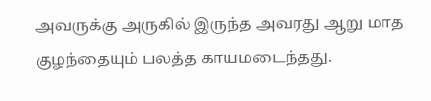அவருக்கு அருகில் இருந்த அவரது ஆறு மாத குழந்தையும் பலத்த காயமடைந்தது.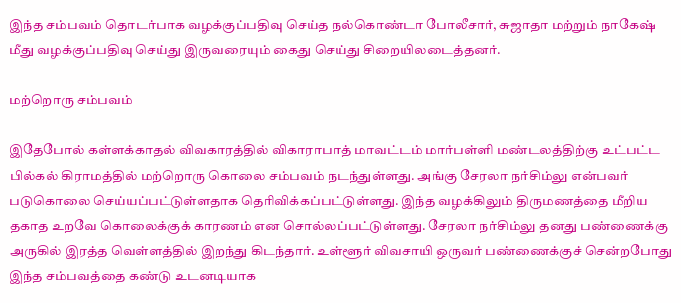இந்த சம்பவம் தொடர்பாக வழக்குப்பதிவு செய்த நல்கொண்டா போலீசார், சுஜாதா மற்றும் நாகேஷ் மீது வழக்குப்பதிவு செய்து இருவரையும் கைது செய்து சிறையிலடைத்தனர்.

மற்றொரு சம்பவம்

இதேபோல் கள்ளக்காதல் விவகாரத்தில் விகாராபாத் மாவட்டம் மார்பள்ளி மண்டலத்திற்கு உட்பட்ட பில்கல் கிராமத்தில் மற்றொரு கொலை சம்பவம் நடந்துள்ளது. அங்கு சேரலா நர்சிம்லு என்பவர் படுகொலை செய்யப்பட்டுள்ளதாக தெரிவிக்கப்பட்டுள்ளது. இந்த வழக்கிலும் திருமணத்தை மீறிய தகாத உறவே கொலைக்குக் காரணம் என சொல்லப்பட்டுள்ளது. சேரலா நர்சிம்லு தனது பண்ணைக்கு அருகில் இரத்த வெள்ளத்தில் இறந்து கிடந்தார். உள்ளூர் விவசாயி ஒருவர் பண்ணைக்குச் சென்றபோது இந்த சம்பவத்தை கண்டு உடனடியாக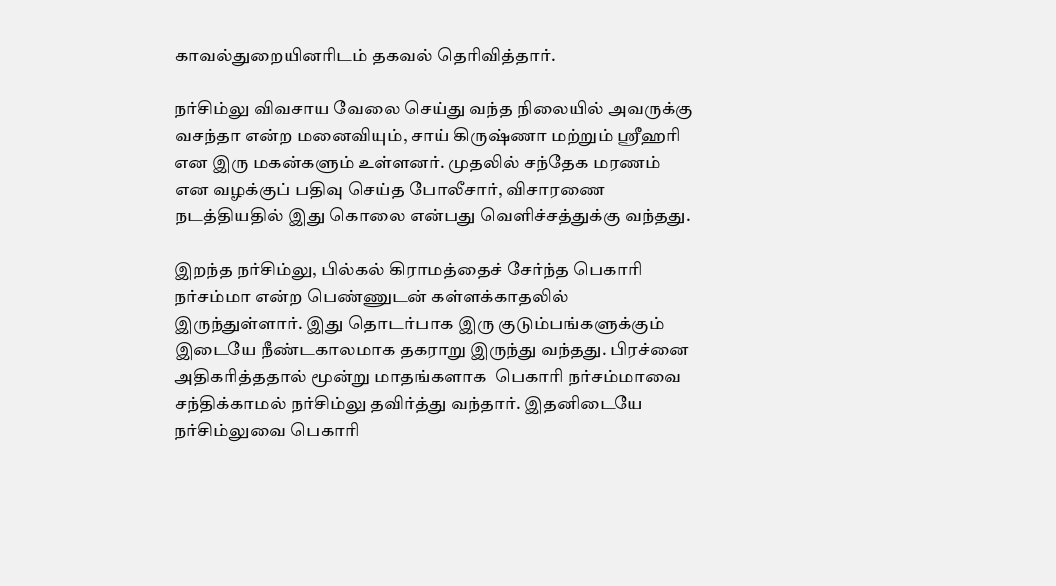காவல்துறையினரிடம் தகவல் தெரிவித்தார்.

நர்சிம்லு விவசாய வேலை செய்து வந்த நிலையில் அவருக்கு வசந்தா என்ற மனைவியும், சாய் கிருஷ்ணா மற்றும் ஸ்ரீஹரி என இரு மகன்களும் உள்ளனர். முதலில் சந்தேக மரணம் என வழக்குப் பதிவு செய்த போலீசார், விசாரணை நடத்தியதில் இது கொலை என்பது வெளிச்சத்துக்கு வந்தது.

இறந்த நர்சிம்லு, பில்கல் கிராமத்தைச் சேர்ந்த பெகாரி நர்சம்மா என்ற பெண்ணுடன் கள்ளக்காதலில் இருந்துள்ளார். இது தொடர்பாக இரு குடும்பங்களுக்கும் இடையே நீண்டகாலமாக தகராறு இருந்து வந்தது. பிரச்னை அதிகரித்ததால் மூன்று மாதங்களாக  பெகாரி நர்சம்மாவை சந்திக்காமல் நர்சிம்லு தவிர்த்து வந்தார். இதனிடையே நர்சிம்லுவை பெகாரி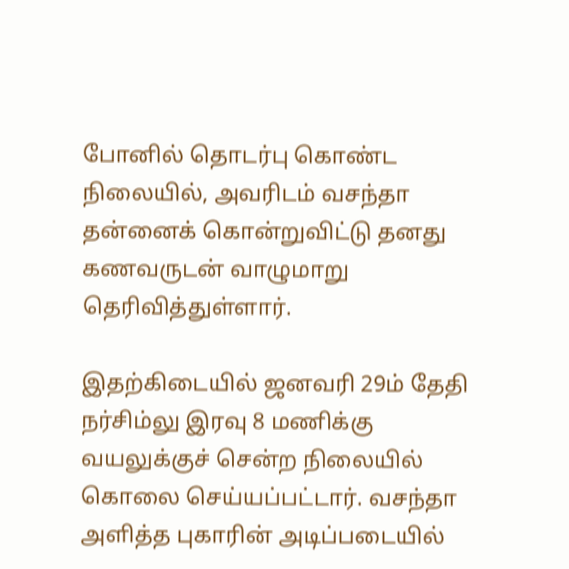போனில் தொடர்பு கொண்ட நிலையில், அவரிடம் வசந்தா தன்னைக் கொன்றுவிட்டு தனது கணவருடன் வாழுமாறு தெரிவித்துள்ளார்.

இதற்கிடையில் ஜனவரி 29ம் தேதி நர்சிம்லு இரவு 8 மணிக்கு வயலுக்குச் சென்ற நிலையில் கொலை செய்யப்பட்டார். வசந்தா அளித்த புகாரின் அடிப்படையில்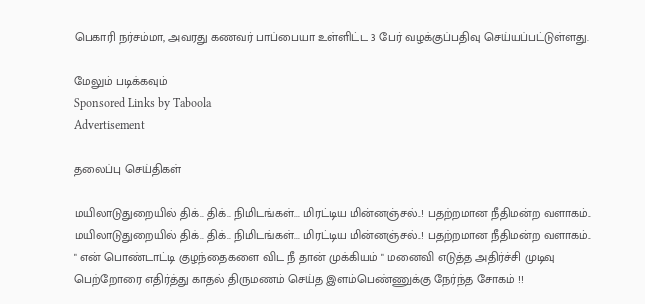பெகாரி நர்சம்மா, அவரது கணவர் பாப்பையா உள்ளிட்ட 3 பேர் வழக்குப்பதிவு செய்யப்பட்டுள்ளது.

மேலும் படிக்கவும்
Sponsored Links by Taboola
Advertisement

தலைப்பு செய்திகள்

மயிலாடுதுறையில் திக்.. திக்.. நிமிடங்கள்... மிரட்டிய மின்னஞ்சல்..! பதற்றமான நீதிமன்ற வளாகம்..
மயிலாடுதுறையில் திக்.. திக்.. நிமிடங்கள்... மிரட்டிய மின்னஞ்சல்..! பதற்றமான நீதிமன்ற வளாகம்..
" என் பொண்டாட்டி குழந்தைகளை விட நீ தான் முக்கியம் " மனைவி எடுத்த அதிர்ச்சி முடிவு
பெற்றோரை எதிர்த்து காதல் திருமணம் செய்த இளம்பெண்ணுக்கு நேர்ந்த சோகம் !!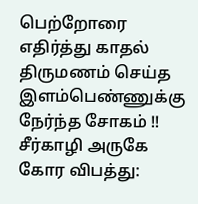பெற்றோரை எதிர்த்து காதல் திருமணம் செய்த இளம்பெண்ணுக்கு நேர்ந்த சோகம் !!
சீர்காழி அருகே கோர விபத்து: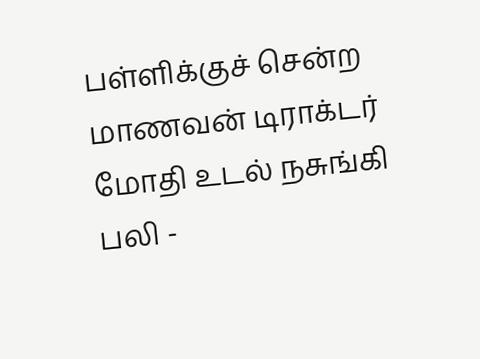பள்ளிக்குச் சென்ற மாணவன் டிராக்டர் மோதி உடல் நசுங்கி பலி -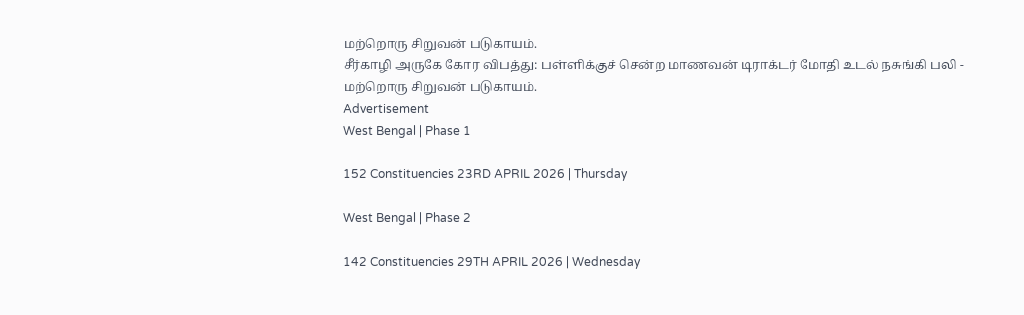மற்றொரு சிறுவன் படுகாயம்.
சீர்காழி அருகே கோர விபத்து: பள்ளிக்குச் சென்ற மாணவன் டிராக்டர் மோதி உடல் நசுங்கி பலி - மற்றொரு சிறுவன் படுகாயம்.
Advertisement
West Bengal | Phase 1

152 Constituencies 23RD APRIL 2026 | Thursday

West Bengal | Phase 2

142 Constituencies 29TH APRIL 2026 | Wednesday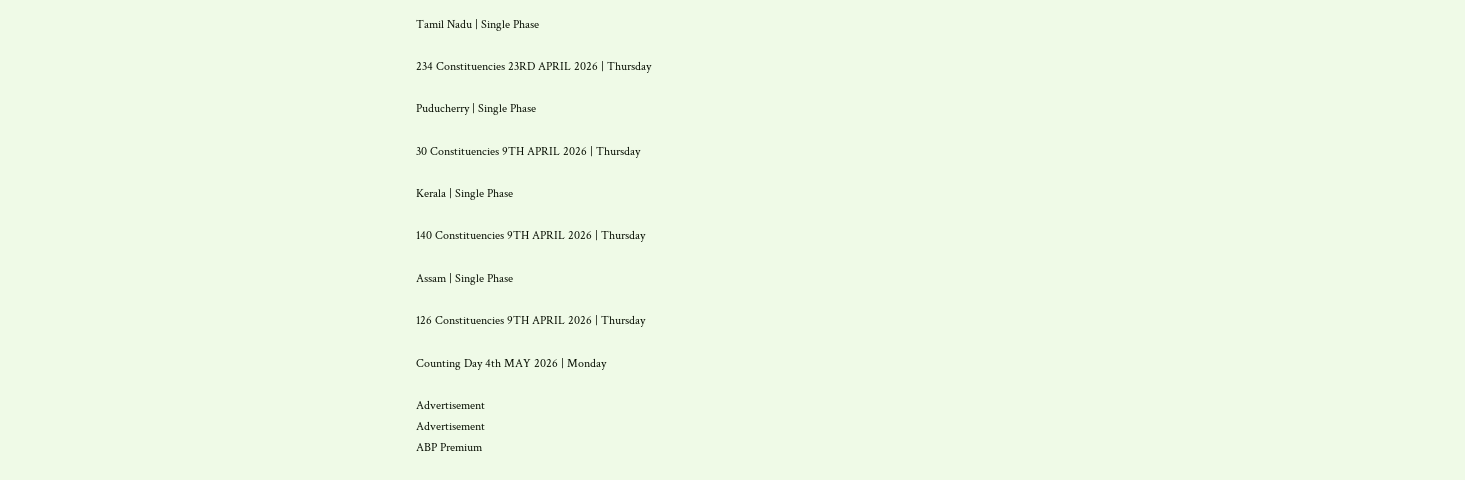Tamil Nadu | Single Phase

234 Constituencies 23RD APRIL 2026 | Thursday

Puducherry | Single Phase

30 Constituencies 9TH APRIL 2026 | Thursday

Kerala | Single Phase

140 Constituencies 9TH APRIL 2026 | Thursday

Assam | Single Phase

126 Constituencies 9TH APRIL 2026 | Thursday

Counting Day 4th MAY 2026 | Monday

Advertisement
Advertisement
ABP Premium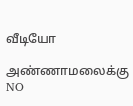வீடியோ

அண்ணாமலைக்கு NO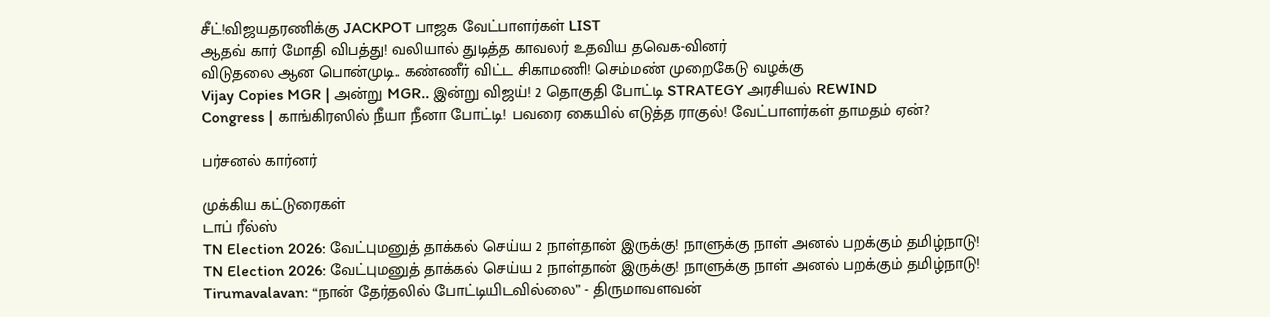சீட்!விஜயதரணிக்கு JACKPOT பாஜக வேட்பாளர்கள் LIST
ஆதவ் கார் மோதி விபத்து! வலியால் துடித்த காவலர் உதவிய தவெக-வினர்
விடுதலை ஆன பொன்முடி.. கண்ணீர் விட்ட சிகாமணி! செம்மண் முறைகேடு வழக்கு
Vijay Copies MGR | அன்று MGR.. இன்று விஜய்! 2 தொகுதி போட்டி STRATEGY அரசியல் REWIND
Congress | காங்கிரஸில் நீயா நீனா போட்டி! பவரை கையில் எடுத்த ராகுல்! வேட்பாளர்கள் தாமதம் ஏன்?

பர்சனல் கார்னர்

முக்கிய கட்டுரைகள்
டாப் ரீல்ஸ்
TN Election 2026: வேட்புமனுத் தாக்கல் செய்ய 2 நாள்தான் இருக்கு! நாளுக்கு நாள் அனல் பறக்கும் தமிழ்நாடு!
TN Election 2026: வேட்புமனுத் தாக்கல் செய்ய 2 நாள்தான் இருக்கு! நாளுக்கு நாள் அனல் பறக்கும் தமிழ்நாடு!
Tirumavalavan: “நான் தேர்தலில் போட்டியிடவில்லை” - திருமாவளவன்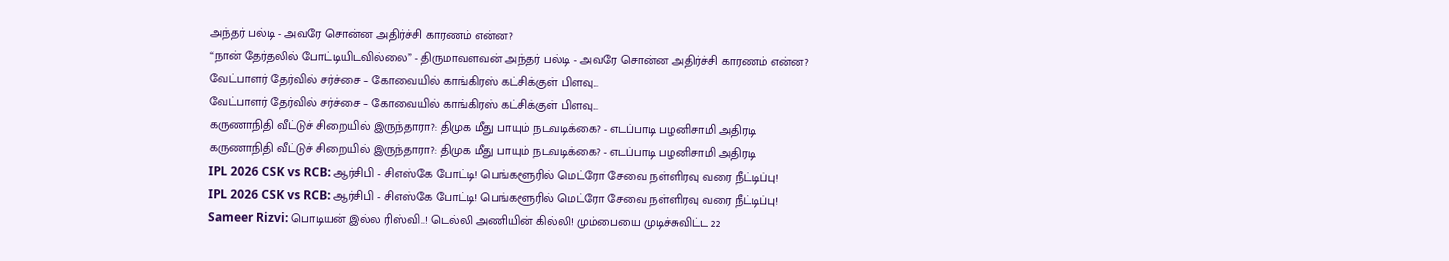அந்தர் பல்டி - அவரே சொன்ன அதிர்ச்சி காரணம் என்ன?
“நான் தேர்தலில் போட்டியிடவில்லை” - திருமாவளவன் அந்தர் பல்டி - அவரே சொன்ன அதிர்ச்சி காரணம் என்ன?
வேட்பாளர் தேர்வில் சர்ச்சை – கோவையில் காங்கிரஸ் கட்சிக்குள் பிளவு...
வேட்பாளர் தேர்வில் சர்ச்சை – கோவையில் காங்கிரஸ் கட்சிக்குள் பிளவு...
கருணாநிதி வீட்டுச் சிறையில் இருந்தாரா?: திமுக மீது பாயும் நடவடிக்கை? - எடப்பாடி பழனிசாமி அதிரடி
கருணாநிதி வீட்டுச் சிறையில் இருந்தாரா?: திமுக மீது பாயும் நடவடிக்கை? - எடப்பாடி பழனிசாமி அதிரடி
IPL 2026 CSK vs RCB: ஆர்சிபி - சிஎஸ்கே போட்டி! பெங்களூரில் மெட்ரோ சேவை நள்ளிரவு வரை நீட்டிப்பு!
IPL 2026 CSK vs RCB: ஆர்சிபி - சிஎஸ்கே போட்டி! பெங்களூரில் மெட்ரோ சேவை நள்ளிரவு வரை நீட்டிப்பு!
Sameer Rizvi: பொடியன் இல்ல ரிஸ்வி..! டெல்லி அணியின் கில்லி! மும்பையை முடிச்சுவிட்ட 22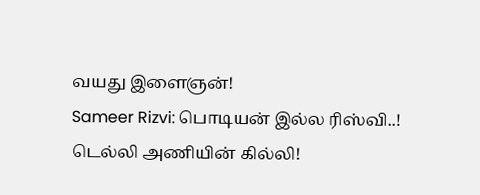வயது இளைஞன்!
Sameer Rizvi: பொடியன் இல்ல ரிஸ்வி..! டெல்லி அணியின் கில்லி!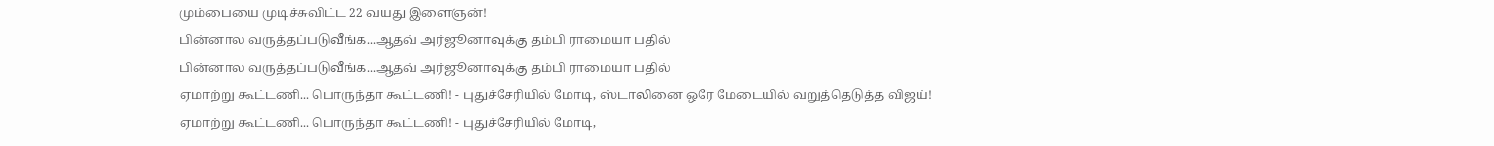மும்பையை முடிச்சுவிட்ட 22 வயது இளைஞன்!
பின்னால வருத்தப்படுவீங்க...ஆதவ் அர்ஜூனாவுக்கு தம்பி ராமையா பதில்
பின்னால வருத்தப்படுவீங்க...ஆதவ் அர்ஜூனாவுக்கு தம்பி ராமையா பதில்
ஏமாற்று கூட்டணி... பொருந்தா கூட்டணி! - புதுச்சேரியில் மோடி, ஸ்டாலினை ஒரே மேடையில் வறுத்தெடுத்த விஜய்!
ஏமாற்று கூட்டணி... பொருந்தா கூட்டணி! - புதுச்சேரியில் மோடி,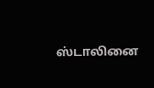ஸ்டாலினை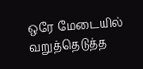ஒரே மேடையில் வறுத்தெடுத்த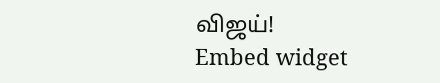விஜய்!
Embed widget